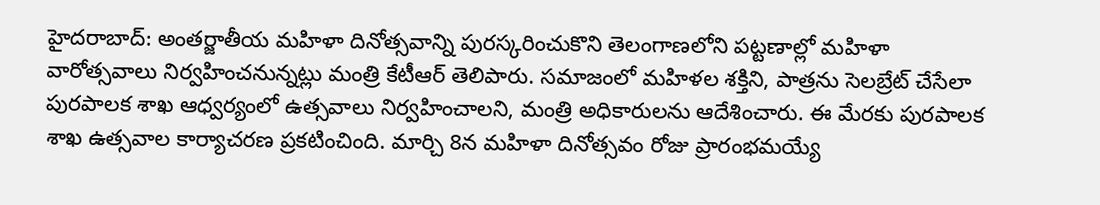హైదరాబాద్: అంతర్జాతీయ మహిళా దినోత్సవాన్ని పురస్కరించుకొని తెలంగాణలోని పట్టణాల్లో మహిళా వారోత్సవాలు నిర్వహించనున్నట్లు మంత్రి కేటీఆర్ తెలిపారు. సమాజంలో మహిళల శక్తిని, పాత్రను సెలబ్రేట్ చేసేలా పురపాలక శాఖ ఆధ్వర్యంలో ఉత్సవాలు నిర్వహించాలని, మంత్రి అధికారులను ఆదేశించారు. ఈ మేరకు పురపాలక శాఖ ఉత్సవాల కార్యాచరణ ప్రకటించింది. మార్చి 8న మహిళా దినోత్సవం రోజు ప్రారంభమయ్యే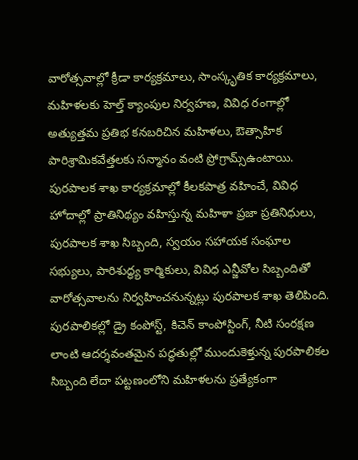వారోత్సవాల్లో క్రీడా కార్యక్రమాలు, సాంస్కృతిక కార్యక్రమాలు, మహిళలకు హెల్త్ క్యాంపుల నిర్వహణ, వివిధ రంగాల్లో అత్యుత్తమ ప్రతిభ కనబరిచిన మహిళలు, ఔత్సాహిక పారిశ్రామికవేత్తలకు సన్మానం వంటి ప్రోగ్రామ్స్ఉంటాయి.
పురపాలక శాఖ కార్యక్రమాల్లో కీలకపాత్ర వహించే, వివిధ హోదాల్లో ప్రాతినిథ్యం వహిస్తున్న మహిళా ప్రజా ప్రతినిధులు, పురపాలక శాఖ సిబ్బంది, స్వయం సహాయక సంఘాల సభ్యులు, పారిశుద్ధ్య కార్మికులు, వివిధ ఎన్జీవోల సిబ్బందితో వారోత్సవాలను నిర్వహించనున్నట్లు పురపాలక శాఖ తెలిపింది. పురపాలికల్లో డ్రై కంపోస్ట్, కిచెన్ కాంపోస్టింగ్, నీటి సంరక్షణ లాంటి ఆదర్శవంతమైన పద్ధతుల్లో ముందుకెళ్తున్న పురపాలికల సిబ్బంది లేదా పట్టణంలోని మహిళలను ప్రత్యేకంగా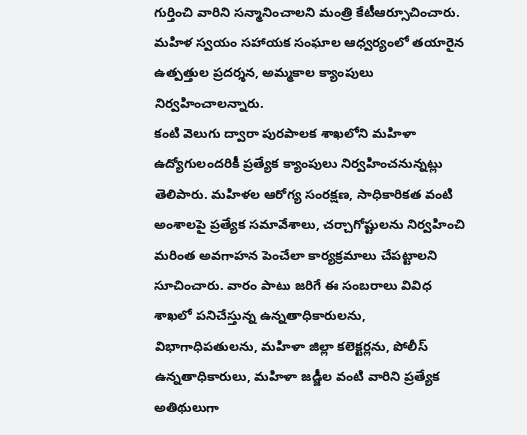గుర్తించి వారిని సన్మానించాలని మంత్రి కేటీఆర్సూచించారు. మహిళ స్వయం సహాయక సంఘాల ఆధ్వర్యంలో తయారైన ఉత్పత్తుల ప్రదర్శన, అమ్మకాల క్యాంపులు నిర్వహించాలన్నారు.
కంటి వెలుగు ద్వారా పురపాలక శాఖలోని మహిళా ఉద్యోగులందరికీ ప్రత్యేక క్యాంపులు నిర్వహించనున్నట్లు తెలిపారు. మహిళల ఆరోగ్య సంరక్షణ, సాధికారికత వంటి అంశాలపై ప్రత్యేక సమావేశాలు, చర్చాగోష్టులను నిర్వహించి మరింత అవగాహన పెంచేలా కార్యక్రమాలు చేపట్టాలని సూచించారు. వారం పాటు జరిగే ఈ సంబరాలు వివిధ శాఖలో పనిచేస్తున్న ఉన్నతాధికారులను, విభాగాధిపతులను, మహిళా జిల్లా కలెక్టర్లను, పోలీస్ ఉన్నతాధికారులు, మహిళా జడ్జీల వంటి వారిని ప్రత్యేక అతిథులుగా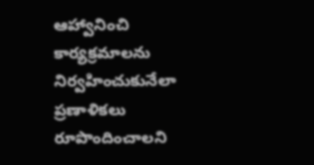ఆహ్వానించి కార్యక్రమాలను నిర్వహించుకునేలా ప్రణాళికలు రూపొందించాలని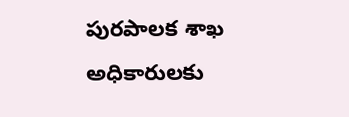పురపాలక శాఖ అధికారులకు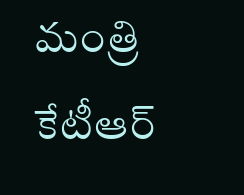మంత్రి కేటీఆర్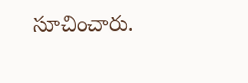సూచించారు.